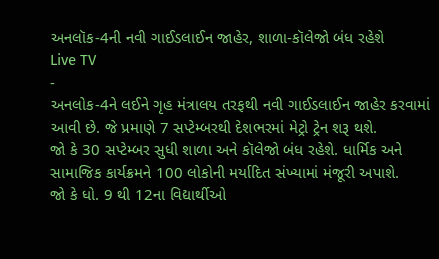અનલૉક-4ની નવી ગાઈડલાઈન જાહેર, શાળા-કૉલેજો બંધ રહેશે
Live TV
-
અનલોક-4ને લઈને ગૃહ મંત્રાલય તરફથી નવી ગાઈડલાઈન જાહેર કરવામાં આવી છે. જે પ્રમાણે 7 સપ્ટેમ્બરથી દેશભરમાં મેટ્રો ટ્રેન શરૂ થશે.
જો કે 30 સપ્ટેમ્બર સુધી શાળા અને કૉલેજો બંધ રહેશે. ધાર્મિક અને સામાજિક કાર્યક્રમને 100 લોકોની મર્યાદિત સંખ્યામાં મંજૂરી અપાશે.
જો કે ધો. 9 થી 12ના વિદ્યાર્થીઓ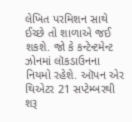લેખિત પરમિશન સાથે ઈચ્છે તો શાળાએ જઈ શકશે. જો કે કન્ટેન્ટમેન્ટ ઝોનમાં લૉકડાઉનના નિયમો રહેશે. ઑપન એર થિએટર 21 સપ્ટેમ્બરથી શરૂ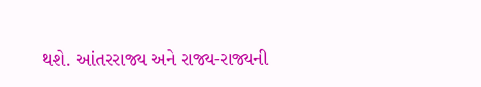થશે. આંતરરાજ્ય અને રાજ્ય-રાજ્યની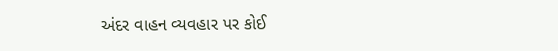અંદર વાહન વ્યવહાર પર કોઈ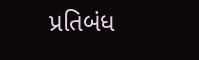પ્રતિબંધ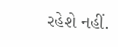રહેશે નહીં.